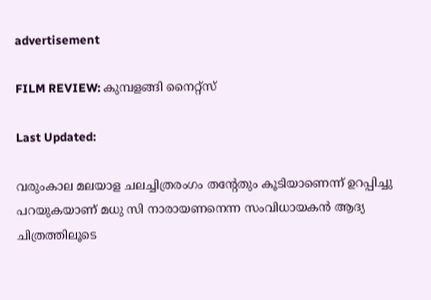advertisement

FILM REVIEW: കുമ്പളങ്ങി നൈറ്റ്സ്

Last Updated:

വരുംകാല മലയാള ചലച്ചിത്രരംഗം തന്റേതും കൂടിയാണെന്ന് ഉറപ്പിച്ചു പറയുകയാണ് മധു സി നാരായണനെന്ന സംവിധായകന്‍ ആദ്യ ചിത്രത്തിലൂടെ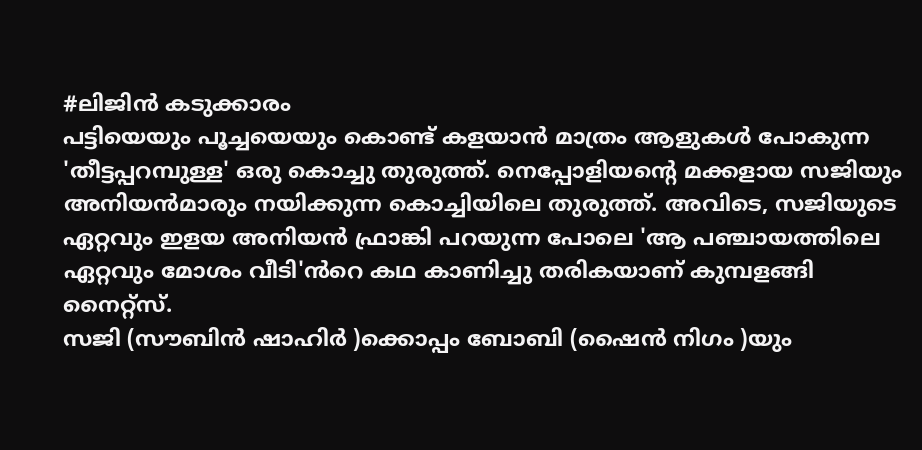#ലിജിൻ കടുക്കാരം
പട്ടിയെയും പൂച്ചയെയും കൊണ്ട് കളയാന്‍ മാത്രം ആളുകള്‍ പോകുന്ന 'തീട്ടപ്പറമ്പുള്ള' ഒരു കൊച്ചു തുരുത്ത്. നെപ്പോളിയന്റെ മക്കളായ സജിയും അനിയന്‍മാരും നയിക്കുന്ന കൊച്ചിയിലെ തുരുത്ത്. അവിടെ, സജിയുടെ ഏറ്റവും ഇളയ അനിയൻ ഫ്രാങ്കി പറയുന്ന പോലെ 'ആ പഞ്ചായത്തിലെ ഏറ്റവും മോശം വീടി'ൻറെ കഥ കാണിച്ചു തരികയാണ് കുമ്പളങ്ങി നൈറ്റ്സ്.
സജി (സൗബിൻ ഷാഹിർ )ക്കൊപ്പം ബോബി (ഷൈന്‍ നിഗം )യും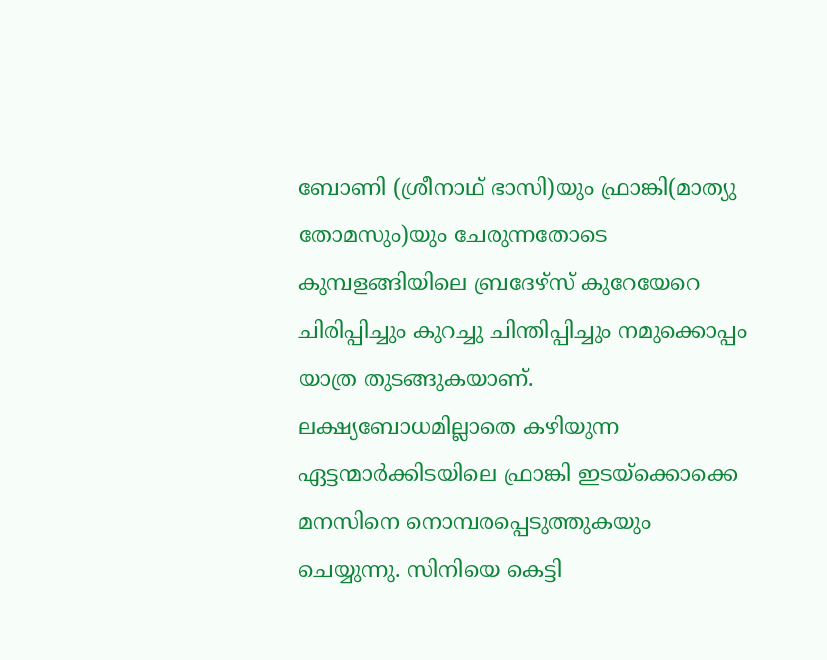ബോണി (ശ്രീനാഥ് ഭാസി)യും ഫ്രാങ്കി(മാത്യു തോമസും)യും ചേരുന്നതോടെ കുമ്പളങ്ങിയിലെ ബ്രദേഴ്‌സ് കുറേയേറെ ചിരിപ്പിച്ചും കുറച്ചു ചിന്തിപ്പിച്ചും നമുക്കൊപ്പം യാത്ര തുടങ്ങുകയാണ്. ലക്ഷ്യബോധമില്ലാതെ കഴിയുന്ന ഏട്ടന്മാര്‍ക്കിടയിലെ ഫ്രാങ്കി ഇടയ്‌ക്കൊക്കെ മനസിനെ നൊമ്പരപ്പെടുത്തുകയും ചെയ്യുന്നു. സിനിയെ കെട്ടി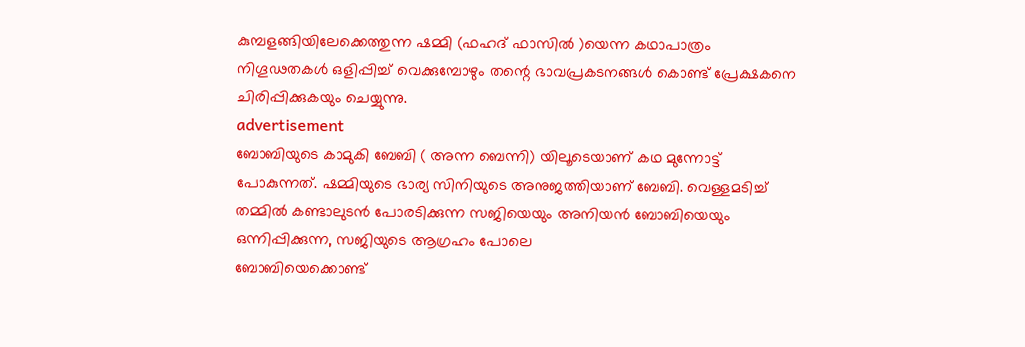കുമ്പളങ്ങിയിലേക്കെത്തുന്ന ഷമ്മി (ഫഹദ് ഫാസിൽ )യെന്ന കഥാപാത്രം നിഗൂഢതകള്‍ ഒളിപ്പിച്ച് വെക്കുമ്പോഴും തന്റെ ഭാവപ്രകടനങ്ങള്‍ കൊണ്ട് പ്രേക്ഷകനെ ചിരിപ്പിക്കുകയും ചെയ്യുന്നു.
advertisement
ബോബിയുടെ കാമുകി ബേബി ( അന്ന ബെന്നി) യിലൂടെയാണ് കഥ മുന്നോട്ട് പോകുന്നത്. ഷമ്മിയുടെ ഭാര്യ സിനിയുടെ അനുജത്തിയാണ് ബേബി. വെള്ളമടിച്ച് തമ്മില്‍ കണ്ടാലുടന്‍ പോരടിക്കുന്ന സജിയെയും അനിയന്‍ ബോബിയെയും ഒന്നിപ്പിക്കുന്ന, സജിയുടെ ആഗ്രഹം പോലെ
ബോബിയെക്കൊണ്ട്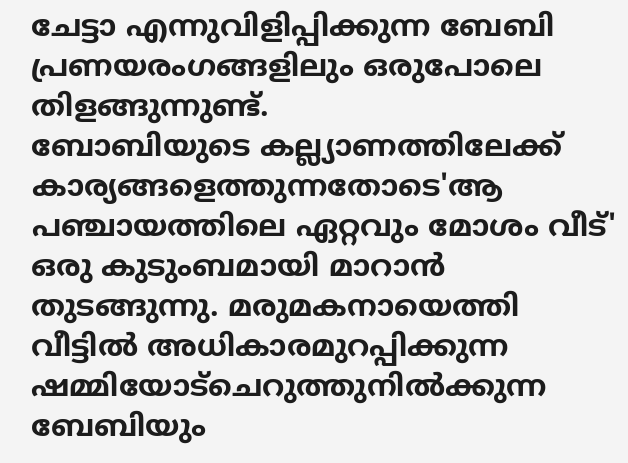ചേട്ടാ എന്നുവിളിപ്പിക്കുന്ന ബേബി പ്രണയരംഗങ്ങളിലും ഒരുപോലെ തിളങ്ങുന്നുണ്ട്.
ബോബിയുടെ കല്ല്യാണത്തിലേക്ക് കാര്യങ്ങളെത്തുന്നതോടെ'ആ പഞ്ചായത്തിലെ ഏറ്റവും മോശം വീട്' ഒരു കുടുംബമായി മാറാന്‍ തുടങ്ങുന്നു. മരുമകനായെത്തി വീട്ടില്‍ അധികാരമുറപ്പിക്കുന്ന ഷമ്മിയോട്ചെറുത്തുനില്‍ക്കുന്ന ബേബിയും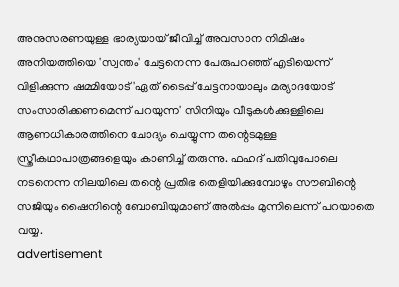അനുസരണയുള്ള ഭാര്യയായ് ജീവിച്ച് അവസാന നിമിഷം അനിയത്തിയെ 'സ്വന്തം' ചേട്ടനെന്ന പേരുപറഞ്ഞ് എടിയെന്ന് വിളിക്കുന്ന ഷമ്മിയോട് 'ഏത് ടൈപ്പ് ചേട്ടനായാലും മര്യാദയോട് സംസാരിക്കണമെന്ന് പറയുന്ന' സിനിയും വീടുകൾക്കുള്ളിലെ ആണധികാരത്തിനെ ചോദ്യം ചെയ്യുന്ന തന്റെടമുള്ള സ്ത്രീകഥാപാത്രങ്ങളെയും കാണിച്ച് തരുന്നു. ഫഹദ് പതിവുപോലെ നടനെന്ന നിലയിലെ തന്റെ പ്രതിഭ തെളിയിക്കുമ്പോഴും സൗബിന്റെ സജിയും ഷൈനിന്റെ ബോബിയുമാണ് അല്‍പ്പം മുന്നിലെന്ന് പറയാതെ വയ്യ.
advertisement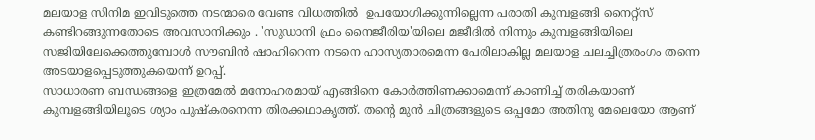മലയാള സിനിമ ഇവിടുത്തെ നടന്മാരെ വേണ്ട വിധത്തില്‍  ഉപയോഗിക്കുന്നില്ലെന്ന പരാതി കുമ്പളങ്ങി നൈറ്റ്‌സ് കണ്ടിറങ്ങുന്നതോടെ അവസാനിക്കും . 'സുഡാനി ഫ്രം നൈജീരിയ'യിലെ മജീദില്‍ നിന്നും കുമ്പളങ്ങിയിലെ സജിയിലേക്കെത്തുമ്പോള്‍ സൗബിന്‍ ഷാഹിറെന്ന നടനെ ഹാസ്യതാരമെന്ന പേരിലാകില്ല മലയാള ചലച്ചിത്രരംഗം തന്നെ അടയാളപ്പെടുത്തുകയെന്ന് ഉറപ്പ്.
സാധാരണ ബന്ധങ്ങളെ ഇത്രമേല്‍ മനോഹരമായ് എങ്ങിനെ കോര്‍ത്തിണക്കാമെന്ന് കാണിച്ച് തരികയാണ് കുമ്പളങ്ങിയിലൂടെ ശ്യാം പുഷ്‌കരനെന്ന തിരക്കഥാകൃത്ത്. തന്റെ മുൻ ചിത്രങ്ങളുടെ ഒപ്പമോ അതിനു മേലെയോ ആണ്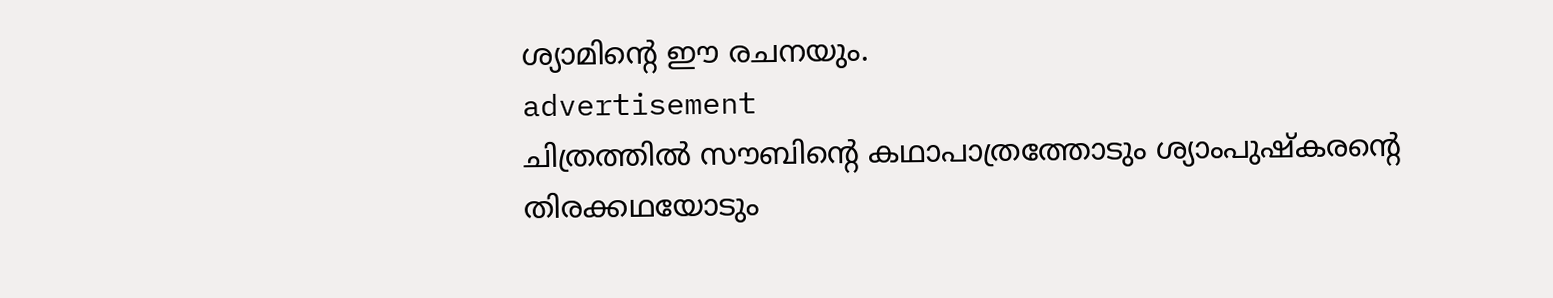ശ്യാമിന്റെ ഈ രചനയും.
advertisement
ചിത്രത്തില്‍ സൗബിന്റെ കഥാപാത്രത്തോടും ശ്യാംപുഷ്‌കരന്റെ തിരക്കഥയോടും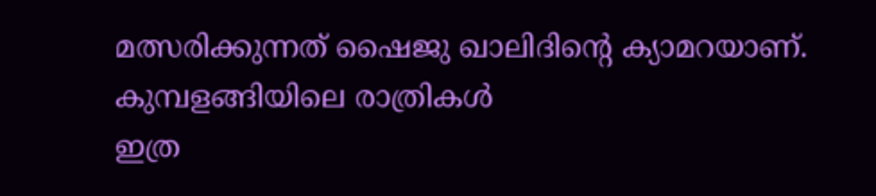മത്സരിക്കുന്നത് ഷൈജു ഖാലിദിന്റെ ക്യാമറയാണ്. കുമ്പളങ്ങിയിലെ രാത്രികള്‍
ഇത്ര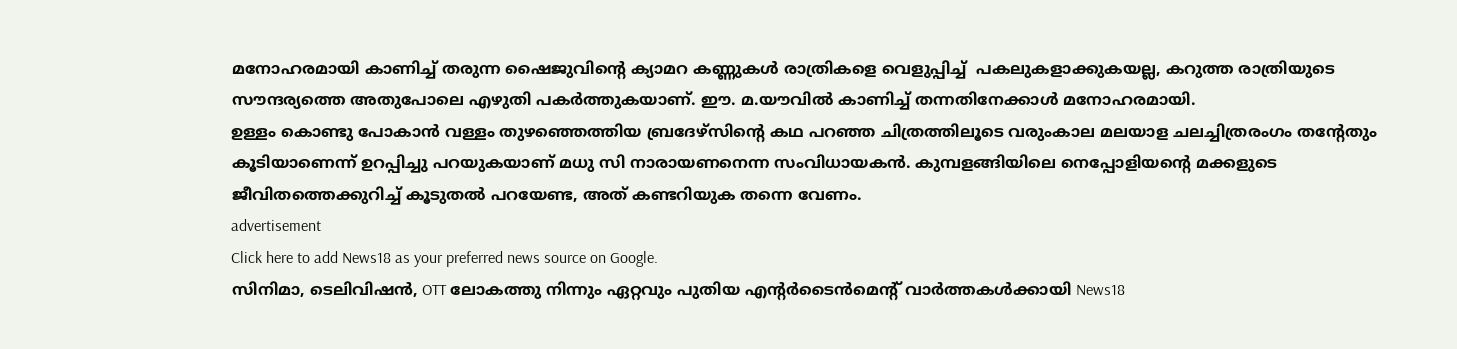മനോഹരമായി കാണിച്ച് തരുന്ന ഷൈജുവിന്റെ ക്യാമറ കണ്ണുകള്‍ രാത്രികളെ വെളുപ്പിച്ച്  പകലുകളാക്കുകയല്ല, കറുത്ത രാത്രിയുടെ സൗന്ദര്യത്തെ അതുപോലെ എഴുതി പകര്‍ത്തുകയാണ്. ഈ. മ.യൗവില്‍ കാണിച്ച് തന്നതിനേക്കാള്‍ മനോഹരമായി.
ഉള്ളം കൊണ്ടു പോകാൻ വള്ളം തുഴഞ്ഞെത്തിയ ബ്രദേഴ്‌സിന്റെ കഥ പറഞ്ഞ ചിത്രത്തിലൂടെ വരുംകാല മലയാള ചലച്ചിത്രരംഗം തന്റേതും കൂടിയാണെന്ന് ഉറപ്പിച്ചു പറയുകയാണ് മധു സി നാരായണനെന്ന സംവിധായകന്‍. കുമ്പളങ്ങിയിലെ നെപ്പോളിയന്റെ മക്കളുടെ ജീവിതത്തെക്കുറിച്ച് കൂടുതല്‍ പറയേണ്ട, അത് കണ്ടറിയുക തന്നെ വേണം.
advertisement
Click here to add News18 as your preferred news source on Google.
സിനിമാ, ടെലിവിഷൻ, OTT ലോകത്തു നിന്നും ഏറ്റവും പുതിയ എന്റർടൈൻമെന്റ് വാർത്തകൾക്കായി News18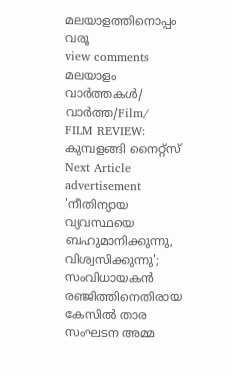മലയാളത്തിനൊപ്പം വരൂ
view comments
മലയാളം വാർത്തകൾ/ വാർത്ത/Film/
FILM REVIEW: കുമ്പളങ്ങി നൈറ്റ്സ്
Next Article
advertisement
'നീതിന്യായ വ്യവസ്ഥയെ ബഹുമാനിക്കുന്നു, വിശ്വസിക്കുന്നു'; സംവിധായകൻ രഞ്ജിത്തിനെതിരായ കേസിൽ താര സംഘടന അമ്മ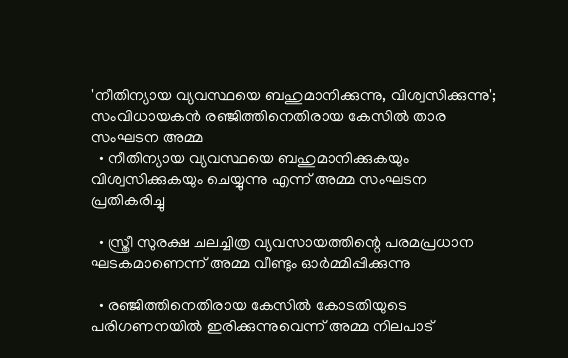'നീതിന്യായ വ്യവസ്ഥയെ ബഹുമാനിക്കുന്നു, വിശ്വസിക്കുന്നു'; സംവിധായകൻ രഞ്ജിത്തിനെതിരായ കേസിൽ താര സംഘടന അമ്മ
  • നീതിന്യായ വ്യവസ്ഥയെ ബഹുമാനിക്കുകയും വിശ്വസിക്കുകയും ചെയ്യുന്നു എന്ന് അമ്മ സംഘടന പ്രതികരിച്ചു

  • സ്ത്രീ സുരക്ഷ ചലച്ചിത്ര വ്യവസായത്തിന്റെ പരമപ്രധാന ഘടകമാണെന്ന് അമ്മ വീണ്ടും ഓർമ്മിപ്പിക്കുന്നു

  • രഞ്ജിത്തിനെതിരായ കേസിൽ കോടതിയുടെ പരിഗണനയിൽ ഇരിക്കുന്നുവെന്ന് അമ്മ നിലപാട്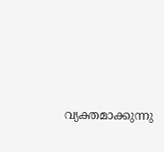വ്യക്തമാക്കുന്നു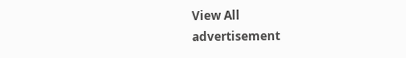View All
advertisement